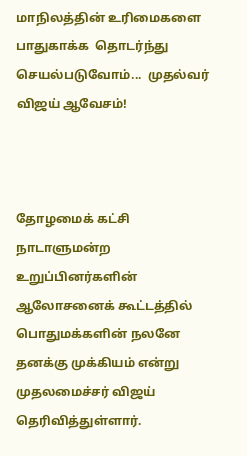மாநிலத்தின் உரிமைகளை பாதுகாக்க  தொடர்ந்து செயல்படுவோம்...  முதல்வர் விஜய் ஆவேசம்!



தோழமைக் கட்சி நாடாளுமன்ற உறுப்பினர்களின் ஆலோசனைக் கூட்டத்தில் பொதுமக்களின் நலனே தனக்கு முக்கியம் என்று முதலமைச்சர் விஜய் தெரிவித்துள்ளார்.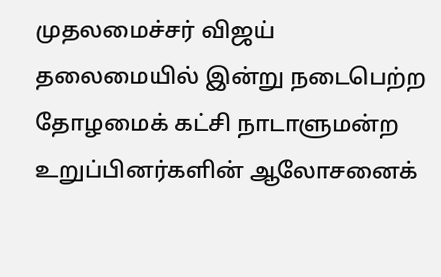முதலமைச்சர் விஜய் தலைமையில் இன்று நடைபெற்ற தோழமைக் கட்சி நாடாளுமன்ற உறுப்பினர்களின் ஆலோசனைக்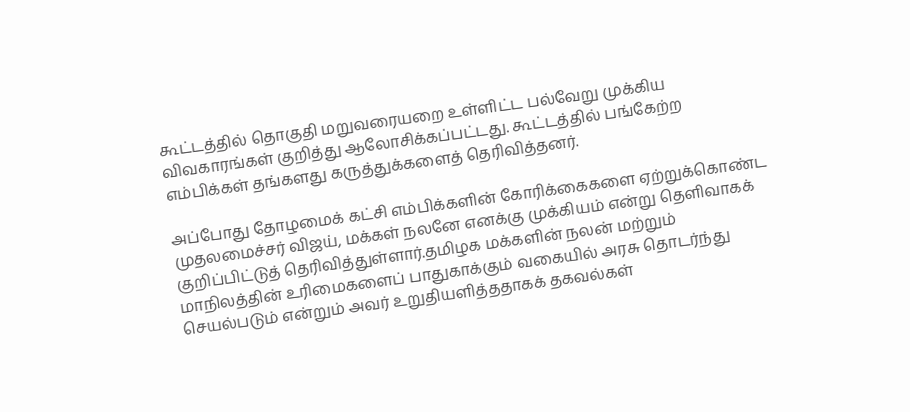கூட்டத்தில் தொகுதி மறுவரையறை உள்ளிட்ட பல்வேறு முக்கிய விவகாரங்கள் குறித்து ஆலோசிக்கப்பட்டது. கூட்டத்தில் பங்கேற்ற எம்பிக்கள் தங்களது கருத்துக்களைத் தெரிவித்தனர்.

அப்போது தோழமைக் கட்சி எம்பிக்களின் கோரிக்கைகளை ஏற்றுக்கொண்ட முதலமைச்சர் விஜய், மக்கள் நலனே எனக்கு முக்கியம் என்று தெளிவாகக் குறிப்பிட்டுத் தெரிவித்துள்ளார்.தமிழக மக்களின் நலன் மற்றும் மாநிலத்தின் உரிமைகளைப் பாதுகாக்கும் வகையில் அரசு தொடர்ந்து செயல்படும் என்றும் அவர் உறுதியளித்ததாகக் தகவல்கள்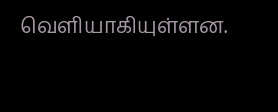வெளியாகியுள்ளன.